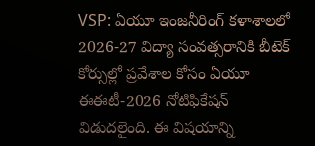VSP: ఏయూ ఇంజనీరింగ్ కళాశాలలో 2026-27 విద్యా సంవత్సరానికి బీటెక్ కోర్సుల్లో ప్రవేశాల కోసం ఏయూ ఈఈటీ-2026 నోటిఫికేషన్ విడుదలైంది. ఈ విషయాన్ని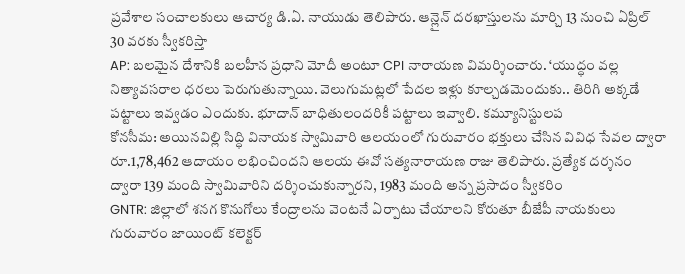ప్రవేశాల సంచాలకులు ఆచార్య డి.ఏ. నాయుడు తెలిపారు. ఆన్లైన్ దరఖాస్తులను మార్చి 13 నుంచి ఏప్రిల్ 30 వరకు స్వీకరిస్తా
AP: బలమైన దేశానికి బలహీన ప్రధాని మోదీ అంటూ CPI నారాయణ విమర్శించారు. ‘యుద్ధం వల్ల నిత్యావసరాల ధరలు పెరుగుతున్నాయి. వెలుగుమట్లలో పేదల ఇళ్లు కూల్చడమెందుకు.. తిరిగి అక్కడే పట్టాలు ఇవ్వడం ఎందుకు. భూదాన్ బాధితులందరికీ పట్టాలు ఇవ్వాలి. కమ్యూనిస్టులప
కోనసీమ: అయినవిల్లి సిద్ధి వినాయక స్వామివారి ఆలయంలో గురువారం భక్తులు చేసిన వివిధ సేవల ద్వారా రూ.1,78,462 ఆదాయం లభించిందని ఆలయ ఈవో సత్యనారాయణ రాజు తెలిపారు. ప్రత్యేక దర్శనం ద్వారా 139 మంది స్వామివారిని దర్శించుకున్నారని, 1983 మంది అన్న ప్రసాదం స్వీకరిం
GNTR: జిల్లాలో శనగ కొనుగోలు కేంద్రాలను వెంటనే ఏర్పాటు చేయాలని కోరుతూ బీజేపీ నాయకులు గురువారం జాయింట్ కలెక్టర్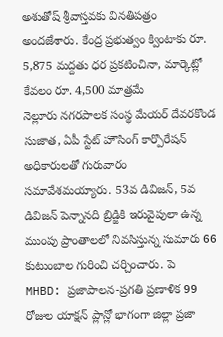అశుతోష్ శ్రీవాస్తవకు వినతిపత్రం అందజేశారు. కేంద్ర ప్రభుత్వం క్వింటాకు రూ. 5,875 మద్దతు ధర ప్రకటించినా, మార్కెట్లో కేవలం రూ. 4,500 మాత్రమే
నెల్లూరు నగరపాలక సంస్థ మేయర్ దేవరకొండ సుజాత, ఏపీ స్టేట్ హౌసింగ్ కార్పొరేషన్ అధికారులతో గురువారం సమావేశమయ్యారు. 53వ డివిజన్, 5వ డివిజన్ పెన్నానది బ్రిడ్జికి ఇరువైపులా ఉన్న ముంపు ప్రాంతాలలో నివసిస్తున్న సుమారు 66 కుటుంబాల గురించి చర్చించారు. పె
MHBD: ప్రజాపాలన-ప్రగతి ప్రణాళిక 99 రోజుల యాక్షన్ ప్లాన్లో భాగంగా జిల్లా ప్రజా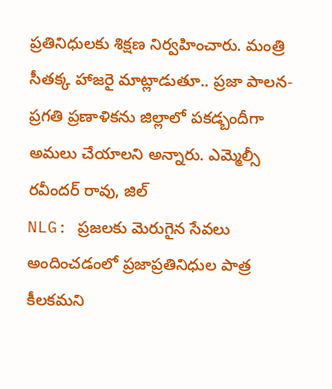ప్రతినిధులకు శిక్షణ నిర్వహించారు. మంత్రి సీతక్క హాజరై మాట్లాడుతూ.. ప్రజా పాలన-ప్రగతి ప్రణాళికను జిల్లాలో పకడ్బందీగా అమలు చేయాలని అన్నారు. ఎమ్మెల్సీ రవీందర్ రావు, జిల్
NLG: ప్రజలకు మెరుగైన సేవలు అందించడంలో ప్రజాప్రతినిధుల పాత్ర కీలకమని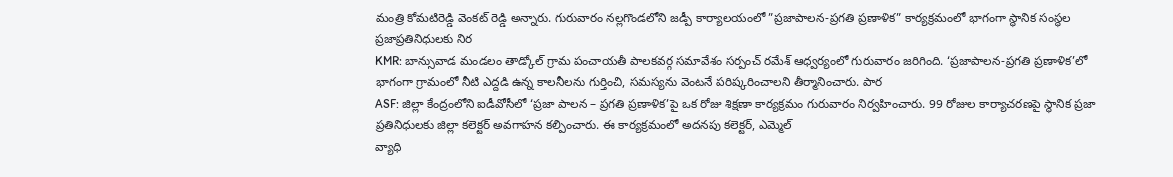మంత్రి కోమటిరెడ్డి వెంకట్ రెడ్డి అన్నారు. గురువారం నల్లగొండలోని జడ్పీ కార్యాలయంలో ”ప్రజాపాలన-ప్రగతి ప్రణాళిక” కార్యక్రమంలో భాగంగా స్థానిక సంస్థల ప్రజాప్రతినిధులకు నిర
KMR: బాన్సువాడ మండలం తాడ్కోల్ గ్రామ పంచాయతీ పాలకవర్గ సమావేశం సర్పంచ్ రమేశ్ ఆధ్వర్యంలో గురువారం జరిగింది. ‘ప్రజాపాలన-ప్రగతి ప్రణాళిక’లో భాగంగా గ్రామంలో నీటి ఎద్దడి ఉన్న కాలనీలను గుర్తించి, సమస్యను వెంటనే పరిష్కరించాలని తీర్మానించారు. పార
ASF: జిల్లా కేంద్రంలోని ఐడీవోసీలో ‘ప్రజా పాలన – ప్రగతి ప్రణాళిక’పై ఒక రోజు శిక్షణా కార్యక్రమం గురువారం నిర్వహించారు. 99 రోజుల కార్యాచరణపై స్థానిక ప్రజా ప్రతినిధులకు జిల్లా కలెక్టర్ అవగాహన కల్పించారు. ఈ కార్యక్రమంలో అదనపు కలెక్టర్, ఎమ్మెల్
వ్యాధి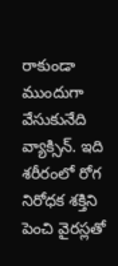రాకుండా ముందుగా వేసుకునేది వ్యాక్సిన్. ఇది శరీరంలో రోగ నిరోధక శక్తిని పెంచి వైరస్లతో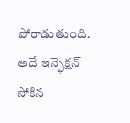పోరాడుతుంది. అదే ఇన్ఫెక్షన్ సోకిన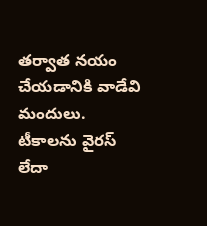తర్వాత నయం చేయడానికి వాడేవి మందులు. టీకాలను వైరస్ లేదా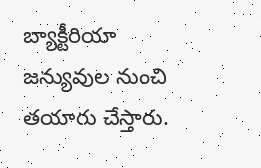బ్యాక్టీరియా జన్యువుల నుంచి తయారు చేస్తారు.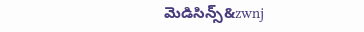మెడిసిన్స్&zwnj